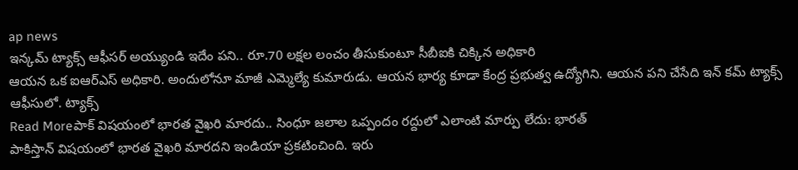ap news
ఇన్కమ్ ట్యాక్స్ ఆఫీసర్ అయ్యుండి ఇదేం పని.. రూ.70 లక్షల లంచం తీసుకుంటూ సీబీఐకి చిక్కిన అధికారి
ఆయన ఒక ఐఆర్ఎస్ అధికారి. అందులోనూ మాజీ ఎమ్మెల్యే కుమారుడు. ఆయన భార్య కూడా కేంద్ర ప్రభుత్వ ఉద్యోగిని. ఆయన పని చేసేది ఇన్ కమ్ ట్యాక్స్ ఆఫీసులో. ట్యాక్స్
Read Moreపాక్ విషయంలో భారత వైఖరి మారదు.. సింధూ జలాల ఒప్పందం రద్దులో ఎలాంటి మార్పు లేదు: భారత్
పాకిస్తాన్ విషయంలో భారత వైఖరి మారదని ఇండియా ప్రకటించింది. ఇరు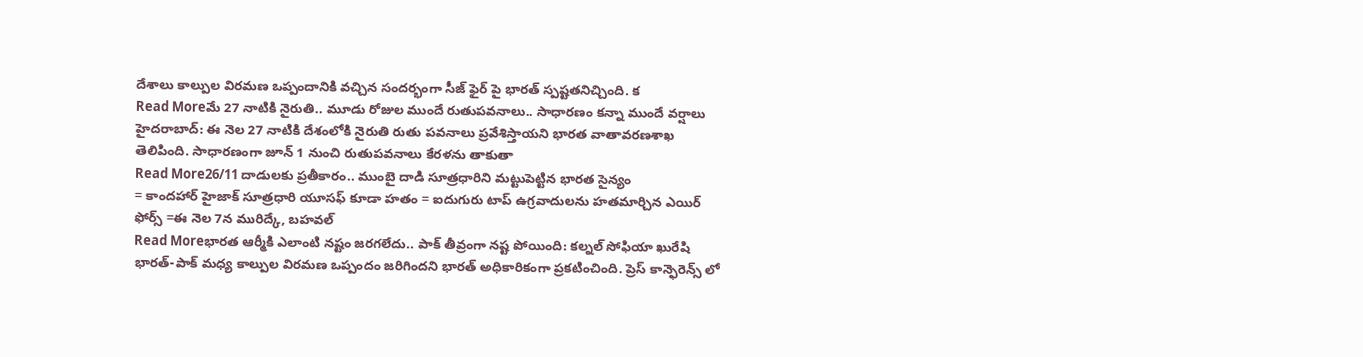దేశాలు కాల్పుల విరమణ ఒప్పందానికి వచ్చిన సందర్భంగా సీజ్ ఫైర్ పై భారత్ స్పష్టతనిచ్చింది. క
Read Moreమే 27 నాటికి నైరుతి.. మూడు రోజుల ముందే రుతుపవనాలు.. సాధారణం కన్నా ముందే వర్షాలు
హైదరాబాద్: ఈ నెల 27 నాటికి దేశంలోకి నైరుతి రుతు పవనాలు ప్రవేశిస్తాయని భారత వాతావరణశాఖ తెలిపింది. సాధారణంగా జూన్ 1 నుంచి రుతుపవనాలు కేరళను తాకుతా
Read More26/11 దాడులకు ప్రతీకారం.. ముంబై దాడి సూత్రధారిని మట్టుపెట్టిన భారత సైన్యం
= కాందహార్ హైజాక్ సూత్రధారి యూసఫ్ కూడా హతం = ఐదుగురు టాప్ ఉగ్రవాదులను హతమార్చిన ఎయిర్ ఫోర్స్ =ఈ నెల 7న మురిద్కే, బహవల్
Read Moreభారత ఆర్మీకి ఎలాంటి నష్టం జరగలేదు.. పాక్ తీవ్రంగా నష్ట పోయింది: కల్నల్ సోఫియా ఖురేషి
భారత్-పాక్ మధ్య కాల్పుల విరమణ ఒప్పందం జరిగిందని భారత్ అధికారికంగా ప్రకటించింది. ప్రెస్ కాన్ఫెరెన్స్ లో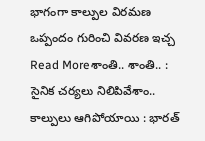భాగంగా కాల్పుల విరమణ ఒప్పందం గురించి వివరణ ఇచ్చ
Read Moreశాంతి.. శాంతి.. : సైనిక చర్యలు నిలిపివేశాం.. కాల్పులు ఆగిపోయాయి : భారత్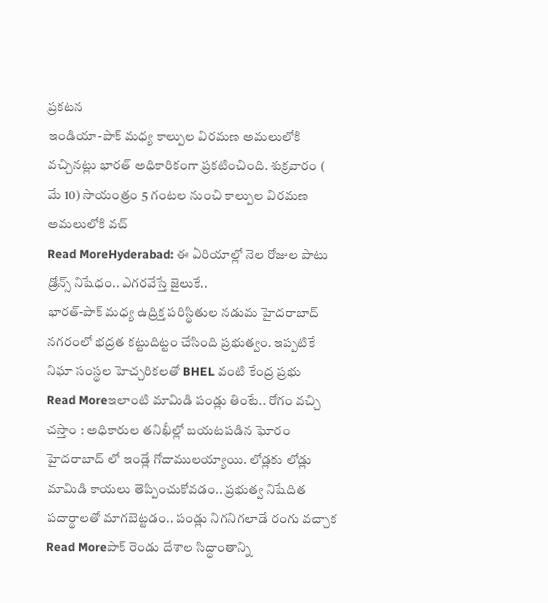ప్రకటన
ఇండియా-పాక్ మధ్య కాల్పుల విరమణ అమలులోకి వచ్చినట్లు భారత్ అధికారికంగా ప్రకటించింది. శుక్రవారం ( మే 10) సాయంత్రం 5 గంటల నుంచి కాల్పుల విరమణ అమలులోకి వచ్
Read MoreHyderabad: ఈ ఏరియాల్లో నెల రోజుల పాటు డ్రోన్స్ నిషేధం.. ఎగరవేస్తే జైలుకే..
భారత్-పాక్ మధ్య ఉద్రిక్త పరిస్థితుల నడుమ హైదరాబాద్ నగరంలో భద్రత కట్టుదిట్టం చేసింది ప్రభుత్వం. ఇప్పటికే నిఘా సంస్థల హెచ్చరికలతో BHEL వంటి కేంద్ర ప్రభు
Read Moreఇలాంటి మామిడి పండ్లు తింటే.. రోగం వచ్చి చస్తాం : అధికారుల తనిఖీల్లో బయటపడిన ఘోరం
హైదరాబాద్ లో ఇండ్లే గోదాములయ్యాయి. లోడ్లకు లోడ్లు మామిడి కాయలు తెప్పించుకోవడం.. ప్రభుత్వ నిషేదిత పదార్థాలతో మాగబెట్టడం.. పండ్లు నిగనిగలాడే రంగు వచ్చాక
Read Moreపాక్ రెండు దేశాల సిద్ధాంతాన్ని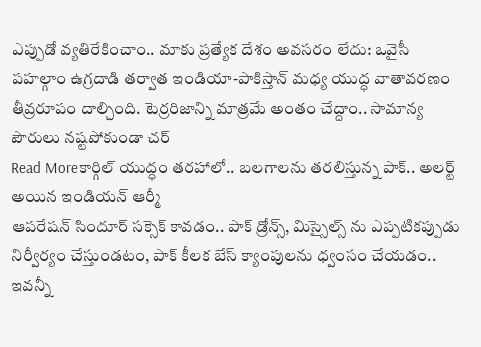ఎప్పుడో వ్యతిరేకించాం.. మాకు ప్రత్యేక దేశం అవసరం లేదు: ఒవైసీ
పహల్గాం ఉగ్రదాడి తర్వాత ఇండియా-పాకిస్తాన్ మధ్య యుద్ధ వాతావరణం తీవ్రరూపం దాల్చింది. టెర్రరిజాన్ని మాత్రమే అంతం చేద్దాం.. సామాన్య పౌరులు నష్టపోకుండా చర్
Read Moreకార్గిల్ యుద్ధం తరహాలో.. బలగాలను తరలిస్తున్న పాక్.. అలర్ట్ అయిన ఇండియన్ ఆర్మీ
ఆపరేషన్ సిందూర్ సక్సెక్ కావడం.. పాక్ డ్రోన్స్, మిస్సైల్స్ ను ఎప్పటికప్పుడు నిర్వీర్యం చేస్తుండటం, పాక్ కీలక బేస్ క్యాంపులను ధ్వంసం చేయడం.. ఇవన్నీ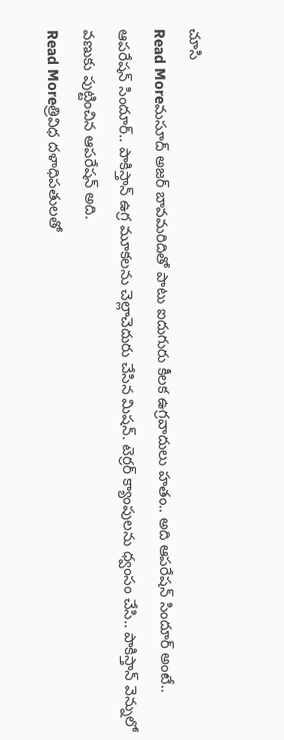చూసి
Read Moreమసూద్ అజర్ బావమరిదితో పాటు ఐదుగురు కీలక ఉగ్రవాదులు హతం.. అది ఆపరేషన్ సిందూర్ అంటే..
ఆపరేషన్ సిందూర్.. పాకిస్తాన్ ఉగ్ర మూకలను చెల్లాచెదురు చేసిన మిషన్. టెర్రర్ క్యాంపులను ధ్వంసం చేసి.. పాకిస్తాన్ వెన్నులో వణుకు పుట్టించిన ఆపరేషన్ అది.
Read Moreత్రివిధ దళాధిపతులతో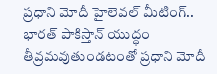ప్రధాని మోదీ హైలెవల్ మీటింగ్..
భారత్ పాకిస్తాన్ యుద్ధం తీవ్రమవుతుండటంతో ప్రధాని మోదీ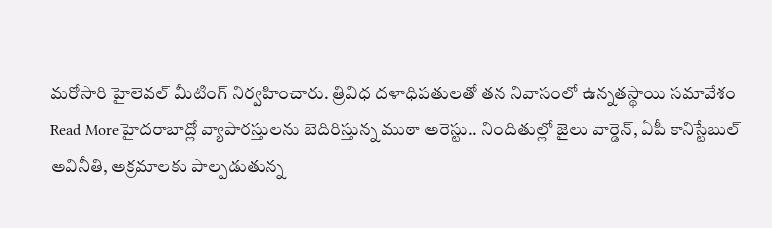మరోసారి హైలెవల్ మీటింగ్ నిర్వహించారు. త్రివిధ దళాధిపతులతో తన నివాసంలో ఉన్నతస్థాయి సమావేశం
Read Moreహైదరాబాద్లో వ్యాపారస్తులను బెదిరిస్తున్న ముఠా అరెస్టు.. నిందితుల్లో జైలు వార్డెన్, ఏపీ కానిస్టేబుల్
అవినీతి, అక్రమాలకు పాల్పడుతున్న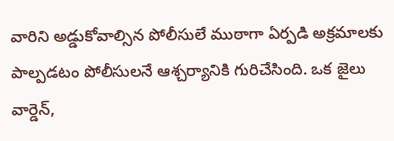వారిని అడ్డుకోవాల్సిన పోలీసులే ముఠాగా ఏర్పడి అక్రమాలకు పాల్పడటం పోలీసులనే ఆశ్చర్యానికి గురిచేసింది. ఒక జైలు వార్డెన్,